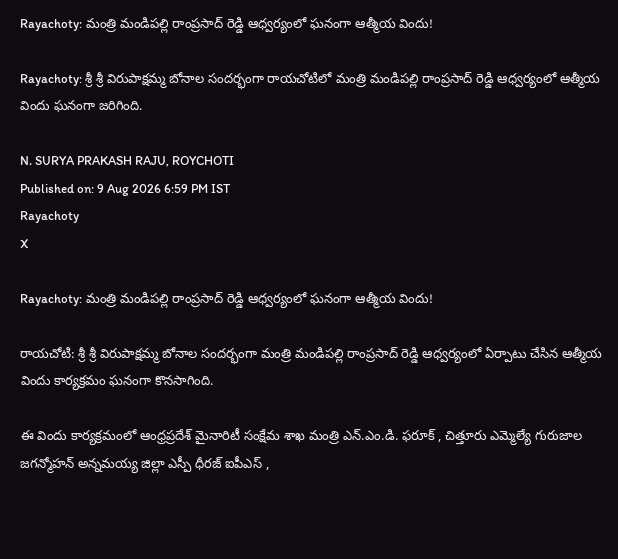Rayachoty: మంత్రి మండిపల్లి రాంప్రసాద్ రెడ్డి ఆధ్వర్యంలో ఘనంగా ఆత్మీయ విందు!

Rayachoty: శ్రీ శ్రీ విరుపాక్షమ్మ బోనాల సందర్భంగా రాయచోటిలో మంత్రి మండిపల్లి రాంప్రసాద్ రెడ్డి ఆధ్వర్యంలో ఆత్మీయ విందు ఘనంగా జరిగింది.

N. SURYA PRAKASH RAJU, ROYCHOTI
Published on: 9 Aug 2026 6:59 PM IST
Rayachoty
X

Rayachoty: మంత్రి మండిపల్లి రాంప్రసాద్ రెడ్డి ఆధ్వర్యంలో ఘనంగా ఆత్మీయ విందు!

రాయచోటి: శ్రీ శ్రీ విరుపాక్షమ్మ బోనాల సందర్భంగా మంత్రి మండిపల్లి రాంప్రసాద్ రెడ్డి ఆధ్వర్యంలో ఏర్పాటు చేసిన ఆత్మీయ విందు కార్యక్రమం ఘనంగా కొనసాగింది.

ఈ విందు కార్యక్రమంలో ఆంధ్రప్రదేశ్ మైనారిటీ సంక్షేమ శాఖ మంత్రి ఎన్.ఎం.డి. ఫరూక్ , చిత్తూరు ఎమ్మెల్యే గురుజాల జగన్మోహన్ అన్నమయ్య జిల్లా ఎస్పీ ధీరజ్ ఐపీఎస్ ,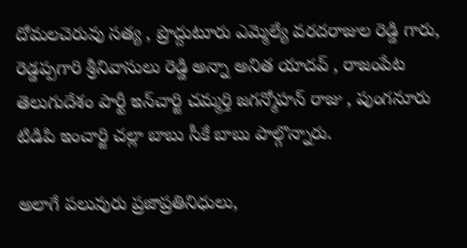దోమలచెరువు సత్య , ప్రొద్దుటూరు ఎమ్మెల్యే వరదరాజుల రెడ్డి గారు, రెడ్డప్పగారి శ్రీనివాసులు రెడ్డి అన్నా అనిత యాదవ్ , రాజంపేట తెలుగుదేశం పార్టీ ఇన్‌చార్జి చమ్మర్తి జగన్మోహన్ రాజు , పుంగనూరు టిడిపి ఇంచార్జి చల్లా బాబు సీకే బాబు పాల్గొన్నారు.

అలాగే పలువురు ప్రజాప్రతినిధులు,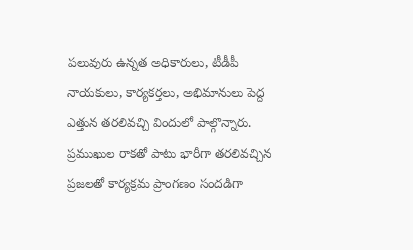పలువురు ఉన్నత అధికారులు, టీడీపీ నాయకులు, కార్యకర్తలు, అభిమానులు పెద్ద ఎత్తున తరలివచ్చి విందులో పాల్గొన్నారు. ప్రముఖుల రాకతో పాటు భారీగా తరలివచ్చిన ప్రజలతో కార్యక్రమ ప్రాంగణం సందడిగా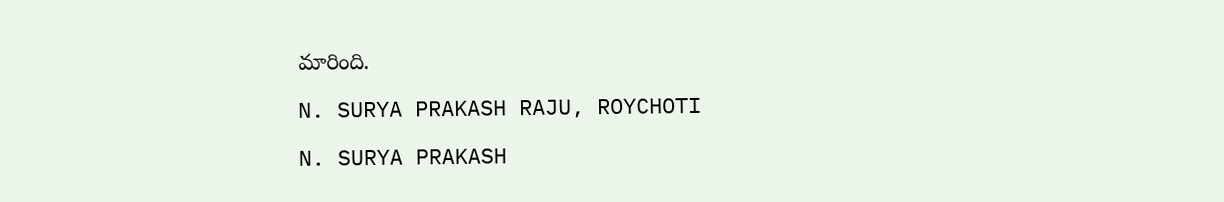మారింది.

N. SURYA PRAKASH RAJU, ROYCHOTI

N. SURYA PRAKASH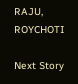RAJU, ROYCHOTI

Next Story